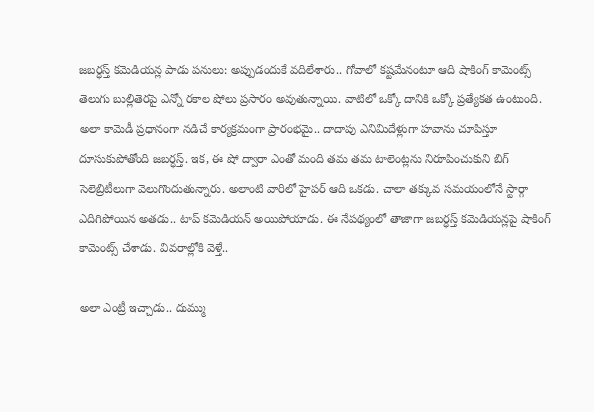జబర్ధస్త్ కమెడియన్ల పాడు పనులు: అప్పుడందుకే వదిలేశారు.. గోవాలో కష్టమేనంటూ ఆది షాకింగ్ కామెంట్స్
తెలుగు బుల్లితెరపై ఎన్నో రకాల షోలు ప్రసారం అవుతున్నాయి. వాటిలో ఒక్కో దానికి ఒక్కో ప్రత్యేకత ఉంటుంది. అలా కామెడీ ప్రధానంగా నడిచే కార్యక్రమంగా ప్రారంభమై.. దాదాపు ఎనిమిదేళ్లుగా హవాను చూపిస్తూ దూసుకుపోతోంది జబర్ధస్త్. ఇక, ఈ షో ద్వారా ఎంతో మంది తమ తమ టాలెంట్లను నిరూపించుకుని బిగ్ సెలెబ్రిటీలుగా వెలుగొందుతున్నారు. అలాంటి వారిలో హైపర్ ఆది ఒకడు. చాలా తక్కువ సమయంలోనే స్టార్గా ఎదిగిపోయిన అతడు.. టాప్ కమెడియన్ అయిపోయాడు. ఈ నేపథ్యంలో తాజాగా జబర్ధస్త్ కమెడియన్లపై షాకింగ్ కామెంట్స్ చేశాడు. వివరాల్లోకి వెళ్తే..

అలా ఎంట్రీ ఇచ్చాడు.. దుమ్ము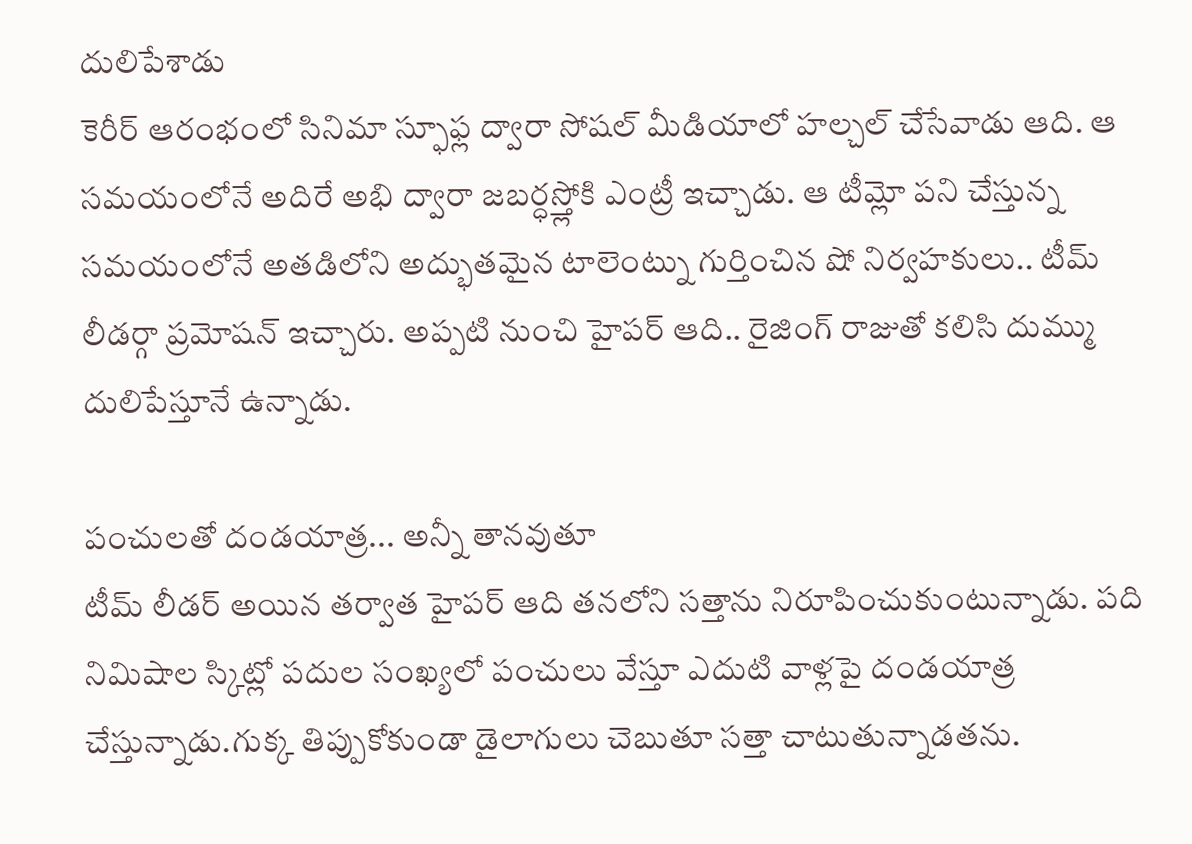దులిపేశాడు
కెరీర్ ఆరంభంలో సినిమా స్ఫూఫ్ల ద్వారా సోషల్ మీడియాలో హల్చల్ చేసేవాడు ఆది. ఆ సమయంలోనే అదిరే అభి ద్వారా జబర్ధస్త్లోకి ఎంట్రీ ఇచ్చాడు. ఆ టీమ్లో పని చేస్తున్న సమయంలోనే అతడిలోని అద్భుతమైన టాలెంట్ను గుర్తించిన షో నిర్వహకులు.. టీమ్ లీడర్గా ప్రమోషన్ ఇచ్చారు. అప్పటి నుంచి హైపర్ ఆది.. రైజింగ్ రాజుతో కలిసి దుమ్ము దులిపేస్తూనే ఉన్నాడు.

పంచులతో దండయాత్ర... అన్నీ తానవుతూ
టీమ్ లీడర్ అయిన తర్వాత హైపర్ ఆది తనలోని సత్తాను నిరూపించుకుంటున్నాడు. పది నిమిషాల స్కిట్లో పదుల సంఖ్యలో పంచులు వేస్తూ ఎదుటి వాళ్లపై దండయాత్ర చేస్తున్నాడు.గుక్క తిప్పుకోకుండా డైలాగులు చెబుతూ సత్తా చాటుతున్నాడతను.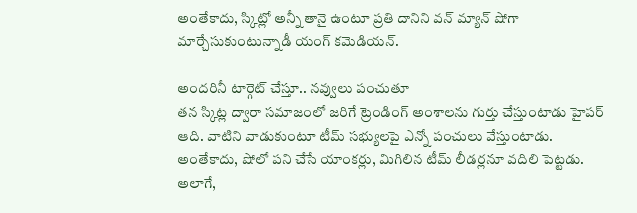అంతేకాదు, స్కిట్లో అన్నీ తానై ఉంటూ ప్రతి దానిని వన్ మ్యాన్ షోగా మార్చేసుకుంటున్నాడీ యంగ్ కమెడియన్.

అందరినీ టార్గెట్ చేస్తూ.. నవ్వులు పంచుతూ
తన స్కిట్ల ద్వారా సమాజంలో జరిగే ట్రెండింగ్ అంశాలను గుర్తు చేస్తుంటాడు హైపర్ ఆది. వాటిని వాడుకుంటూ టీమ్ సభ్యులపై ఎన్నో పంచులు వేస్తుంటాడు. అంతేకాదు, షోలో పని చేసే యాంకర్లు, మిగిలిన టీమ్ లీడర్లనూ వదిలి పెట్టడు. అలాగే,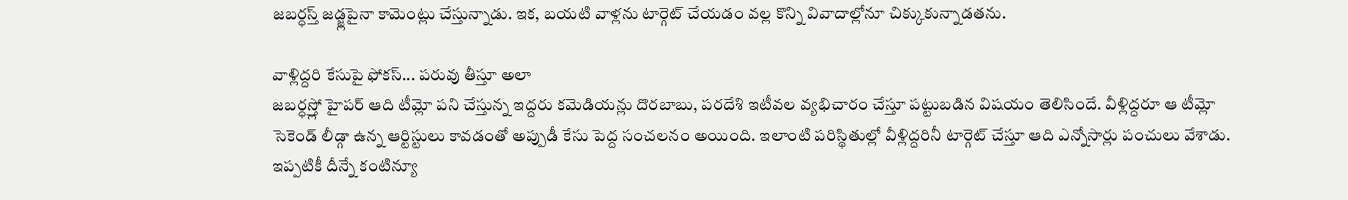జబర్ధస్త్ జడ్జ్లపైనా కామెంట్లు చేస్తున్నాడు. ఇక, బయటి వాళ్లను టార్గెట్ చేయడం వల్ల కొన్ని వివాదాల్లోనూ చిక్కుకున్నాడతను.

వాళ్లిద్దరి కేసుపై ఫోకస్... పరువు తీస్తూ అలా
జబర్ధస్త్లో హైపర్ ఆది టీమ్లో పని చేస్తున్న ఇద్దరు కమెడియన్లు దొరబాబు, పరదేశి ఇటీవల వ్యభిచారం చేస్తూ పట్టుబడిన విషయం తెలిసిందే. వీళ్లిద్దరూ ఆ టీమ్లో సెకెండ్ లీడ్గా ఉన్న ఆర్టిస్టులు కావడంతో అప్పుడీ కేసు పెద్ద సంచలనం అయింది. ఇలాంటి పరిస్థితుల్లో వీళ్లిద్దరినీ టార్గెట్ చేస్తూ ఆది ఎన్నోసార్లు పంచులు వేశాడు. ఇప్పటికీ దీన్నే కంటిన్యూ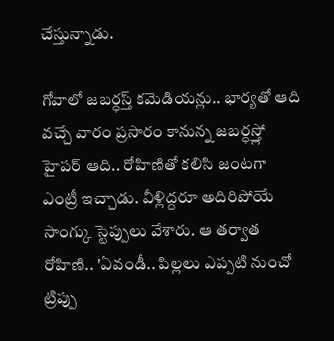చేస్తున్నాడు.

గోవాలో జబర్ధస్త్ కమెడియన్లు.. భార్యతో ఆది
వచ్చే వారం ప్రసారం కానున్న జబర్ధస్త్లో హైపర్ ఆది.. రోహిణితో కలిసి జంటగా ఎంట్రీ ఇచ్చాడు. వీళ్లిద్దరూ అదిరిపోయే సాంగ్కు స్టెప్పులు వేశారు. ఆ తర్వాత రోహిణి.. 'ఏవండీ.. పిల్లలు ఎప్పటి నుంచో ట్రిప్పు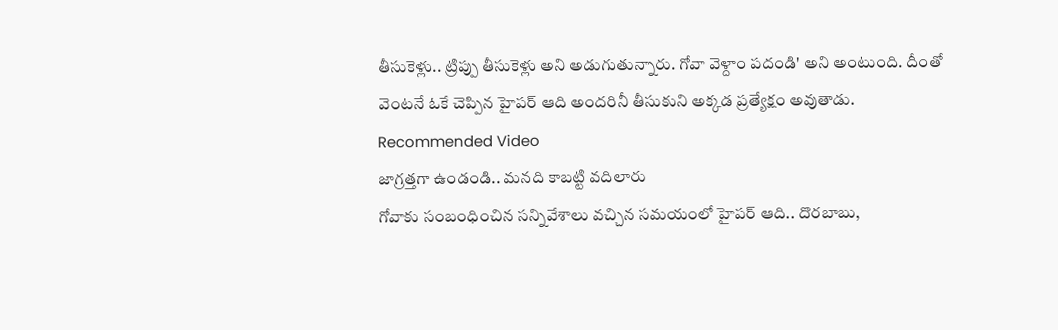తీసుకెళ్లు.. ట్రిప్పు తీసుకెళ్లు అని అడుగుతున్నారు. గోవా వెళ్దాం పదండి' అని అంటుంది. దీంతో వెంటనే ఓకే చెప్పిన హైపర్ ఆది అందరినీ తీసుకుని అక్కడ ప్రత్యేక్షం అవుతాడు.
Recommended Video
జాగ్రత్తగా ఉండండి.. మనది కాబట్టి వదిలారు
గోవాకు సంబంధించిన సన్నివేశాలు వచ్చిన సమయంలో హైపర్ ఆది.. దొరబాబు,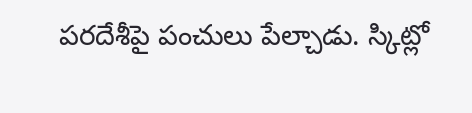పరదేశీపై పంచులు పేల్చాడు. స్కిట్లో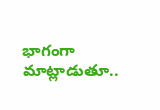భాగంగా మాట్లాడుతూ..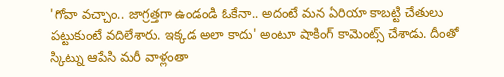'గోవా వచ్చాం.. జాగ్రత్తగా ఉండండి ఓకేనా.. అదంటే మన ఏరియా కాబట్టి చేతులు పట్టుకుంటే వదిలేశారు. ఇక్కడ అలా కాదు' అంటూ షాకింగ్ కామెంట్స్ చేశాడు. దీంతో స్కిట్ను ఆపేసి మరీ వాళ్లంతా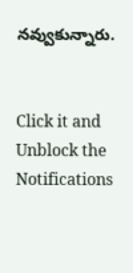నవ్వుకున్నారు.


Click it and Unblock the Notifications